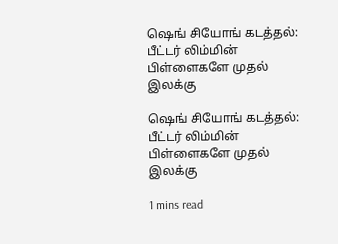ஷெங் சியோங் கடத்தல்: பீட்டர் லிம்மின் பிள்ளைகளே முதல் இலக்கு

ஷெங் சியோங் கடத்தல்: பீட்டர் லிம்மின் பிள்ளைகளே முதல் இலக்கு

1 mins read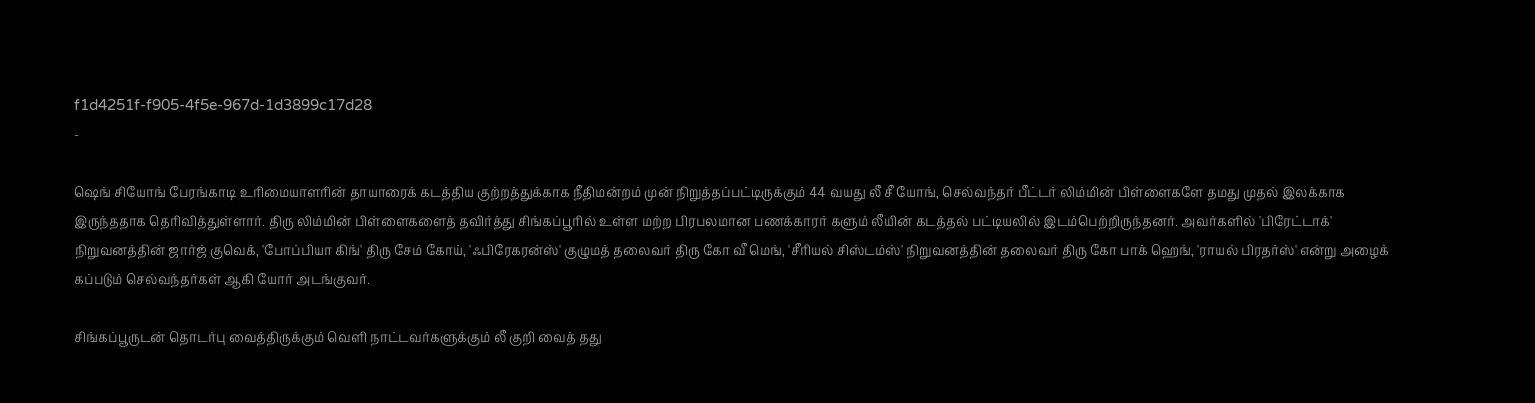f1d4251f-f905-4f5e-967d-1d3899c17d28
-

ஷெங் சியோங் பேரங்காடி உரிமையாளரின் தாயாரைக் கடத்திய குற்றத்துக்காக நீதிமன்றம் முன் நிறுத்தப்பட்டிருக்கும் 44 வயது லீ சீ யோங், செல்வந்தர் பீட்டர் லிம்மின் பிள்ளைகளே தமது முதல் இலக்காக இருந்ததாக தெரிவித்துள்ளார். திரு லிம்மின் பிள்ளைகளைத் தவிர்த்து சிங்கப்பூரில் உள்ள மற்ற பிரபலமான பணக்காரர் களும் லீயின் கடத்தல் பட்டியலில் இடம்பெற்றிருந்தனர். அவர்களில் 'பிரேட்டாக்' நிறுவனத்தின் ஜார்ஜ் குவெக், 'போப்பியா கிங்' திரு சேம் கோய், 'ஃபிரேகரன்ஸ்' குழுமத் தலைவர் திரு கோ வீ மெங், 'சீரியல் சிஸ்டம்ஸ்' நிறுவனத்தின் தலைவர் திரு கோ பாக் ஹெங், 'ராயல் பிரதர்ஸ்' என்று அழைக் கப்படும் செல்வந்தர்கள் ஆகி யோர் அடங்குவர்.

சிங்கப்பூருடன் தொடர்பு வைத்திருக்கும் வெளி நாட்டவர்களுக்கும் லீ குறி வைத் தது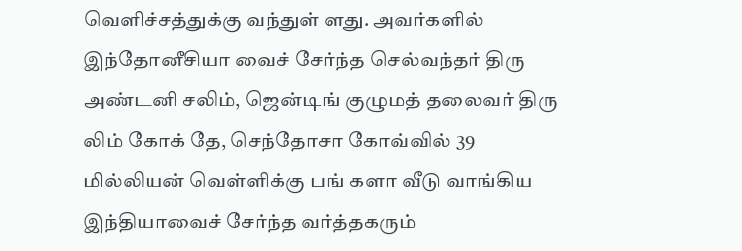வெளிச்சத்துக்கு வந்துள் ளது. அவர்களில் இந்தோனீசியா வைச் சேர்ந்த செல்வந்தர் திரு அண்டனி சலிம், ஜென்டிங் குழுமத் தலைவர் திரு லிம் கோக் தே, செந்தோசா கோவ்வில் 39 மில்லியன் வெள்ளிக்கு பங் களா வீடு வாங்கிய இந்தியாவைச் சேர்ந்த வர்த்தகரும்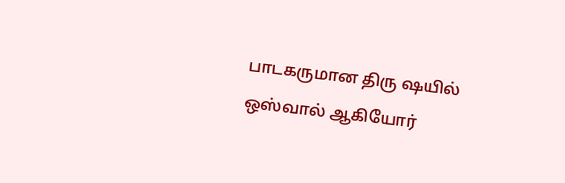பாடகருமான திரு ஷயில் ஒஸ்வால் ஆகியோர்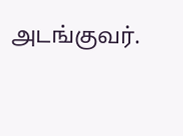அடங்குவர்.